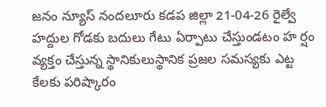జనం న్యూస్ నందలూరు కడప జిల్లా 21-04-26 రైల్వే హద్దుల గోడకు బదులు గేటు ఏర్పాటు చేస్తుండటం హ ర్షం వ్యక్తం చేస్తున్న స్థానికులుస్థానిక ప్రజల సమస్యకు ఎట్ట కేలకు పరిష్కారం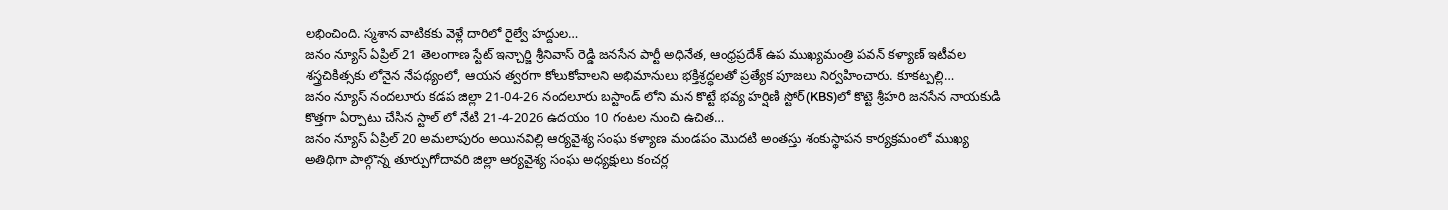లభించింది. స్మశాన వాటికకు వెళ్లే దారిలో రైల్వే హద్దుల…
జనం న్యూస్ ఏప్రిల్ 21 తెలంగాణ స్టేట్ ఇన్చార్జి శ్రీనివాస్ రెడ్డి జనసేన పార్టీ అధినేత, ఆంధ్రప్రదేశ్ ఉప ముఖ్యమంత్రి పవన్ కళ్యాణ్ ఇటీవల శస్త్రచికిత్సకు లోనైన నేపథ్యంలో, ఆయన త్వరగా కోలుకోవాలని అభిమానులు భక్తిశ్రద్ధలతో ప్రత్యేక పూజలు నిర్వహించారు. కూకట్పల్లి…
జనం న్యూస్ నందలూరు కడప జిల్లా 21-04-26 నందలూరు బస్టాండ్ లోని మన కొట్టే భవ్య హర్షిణి స్టోర్(KBS)లో కొట్టె శ్రీహరి జనసేన నాయకుడి కొత్తగా ఏర్పాటు చేసిన స్టాల్ లో నేటి 21-4-2026 ఉదయం 10 గంటల నుంచి ఉచిత…
జనం న్యూస్ ఏప్రిల్ 20 అమలాపురం అయినవిల్లి ఆర్యవైశ్య సంఘ కళ్యాణ మండపం మొదటి అంతస్తు శంకుస్థాపన కార్యక్రమంలో ముఖ్య అతిథిగా పాల్గొన్న తూర్పుగోదావరి జిల్లా ఆర్యవైశ్య సంఘ అధ్యక్షులు కంచర్ల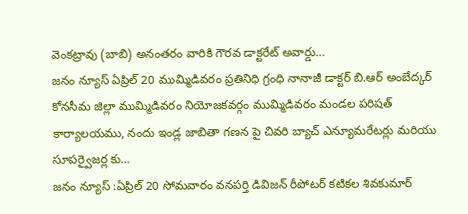వెంకట్రావు (బాబి) అనంతరం వారికి గౌరవ డాక్టరేట్ అవార్డు…
జనం న్యూస్ ఏప్రిల్ 20 ముమ్మిడివరం ప్రతినిధి గ్రంధి నానాజీ డాక్టర్ బి.ఆర్ అంబేద్కర్ కోనసీమ జిల్లా ముమ్మిడివరం నియోజకవర్గం ముమ్మిడివరం మండల పరిషత్ కార్యాలయము, నందు ఇండ్ల జాబితా గణన పై చివరి బ్యాచ్ ఎన్యూమరేటర్లు మరియు సూపర్వైజర్ల కు…
జనం న్యూస్ :ఏప్రిల్ 20 సోమవారం వనపర్తి డివిజన్ రీపోటర్ కటికల శివకుమార్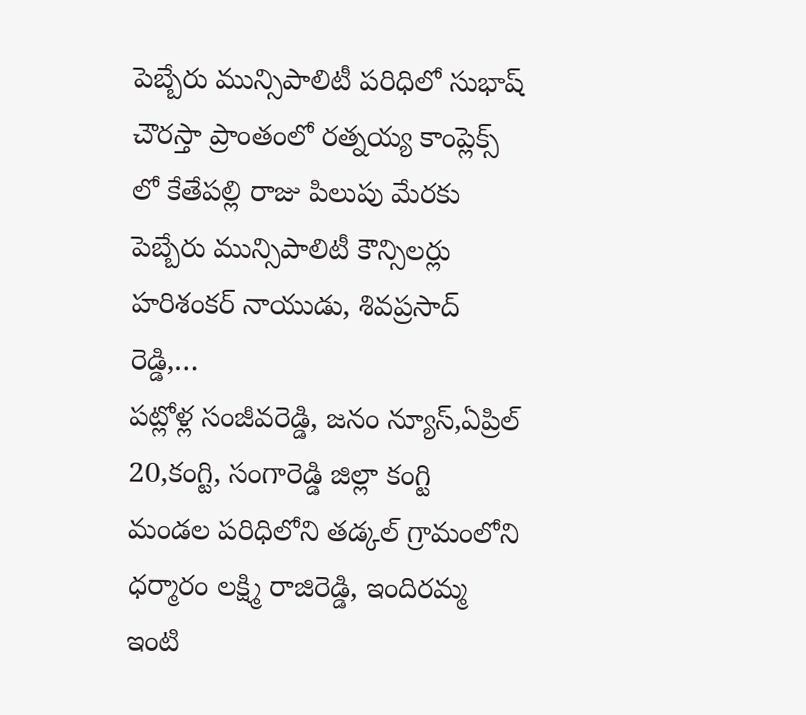పెబ్బేరు మున్సిపాలిటీ పరిధిలో సుభాష్ చౌరస్తా ప్రాంతంలో రత్నయ్య కాంప్లెక్స్ లో కేతేపల్లి రాజు పిలుపు మేరకు పెబ్బేరు మున్సిపాలిటీ కౌన్సిలర్లు హరిశంకర్ నాయుడు, శివప్రసాద్ రెడ్డి,…
పట్లోళ్ల సంజీవరెడ్డి, జనం న్యూస్,ఏప్రిల్ 20,కంగ్టి, సంగారెడ్డి జిల్లా కంగ్టి మండల పరిధిలోని తడ్కల్ గ్రామంలోని ధర్మారం లక్ష్మి రాజిరెడ్డి, ఇందిరమ్మ ఇంటి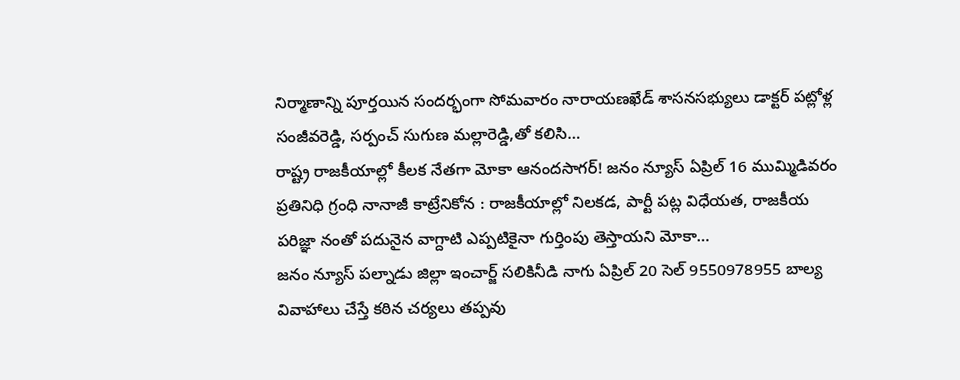నిర్మాణాన్ని పూర్తయిన సందర్భంగా సోమవారం నారాయణఖేడ్ శాసనసభ్యులు డాక్టర్ పట్లోళ్ల సంజీవరెడ్డి, సర్పంచ్ సుగుణ మల్లారెడ్డి,తో కలిసి…
రాష్ట్ర రాజకీయాల్లో కీలక నేతగా మోకా ఆనందసాగర్! జనం న్యూస్ ఏప్రిల్ 16 ముమ్మిడివరం ప్రతినిధి గ్రంధి నానాజీ కాట్రేనికోన : రాజకీయాల్లో నిలకడ, పార్టీ పట్ల విధేయత, రాజకీయ పరిజ్ఞా నంతో పదునైన వాగ్దాటి ఎప్పటికైనా గుర్తింపు తెస్తాయని మోకా…
జనం న్యూస్ పల్నాడు జిల్లా ఇంచార్జ్ సలికినీడి నాగు ఏప్రిల్ 20 సెల్ 9550978955 బాల్య వివాహాలు చేస్తే కఠిన చర్యలు తప్పవు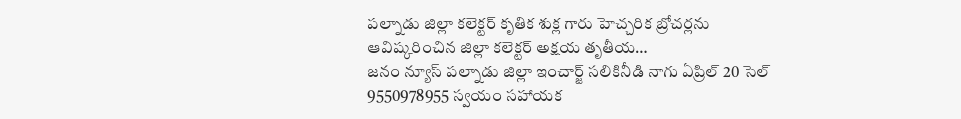పల్నాడు జిల్లా కలెక్టర్ కృతిక శుక్ల గారు హెచ్చరిక బ్రోచర్లను ఆవిష్కరించిన జిల్లా కలెక్టర్ అక్షయ తృతీయ…
జనం న్యూస్ పల్నాడు జిల్లా ఇంచార్జ్ సలికినీడి నాగు ఏప్రిల్ 20 సెల్ 9550978955 స్వయం సహాయక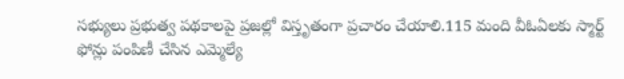సభ్యులు ప్రభుత్వ పథకాలపై ప్రజల్లో విస్తృతంగా ప్రచారం చేయాలి.115 మంది వీఓఏలకు స్మార్ట్ ఫోన్లు పంపిణీ చేసిన ఎమ్మెల్యే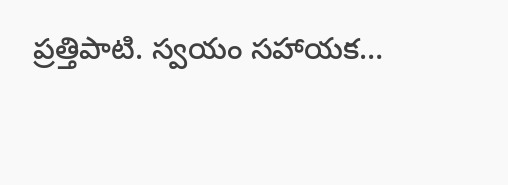ప్రత్తిపాటి. స్వయం సహాయక…